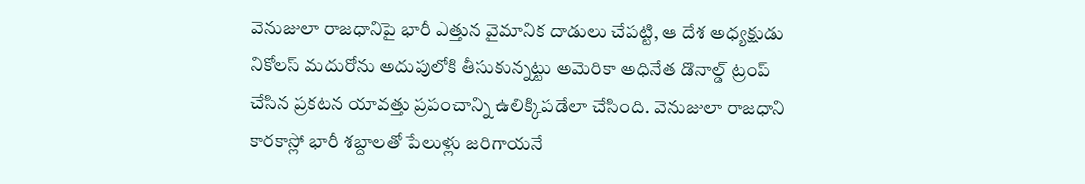వెనుజులా రాజధానిపై భారీ ఎత్తున వైమానిక దాడులు చేపట్టి, ఆ దేశ అధ్యక్షుడు నికోలస్ మదురోను అదుపులోకి తీసుకున్నట్టు అమెరికా అధినేత డొనాల్డ్ ట్రంప్ చేసిన ప్రకటన యావత్తు ప్రపంచాన్ని ఉలిక్కిపడేలా చేసింది. వెనుజులా రాజధాని కారకాస్లో భారీ శబ్దాలతో పేలుళ్లు జరిగాయనే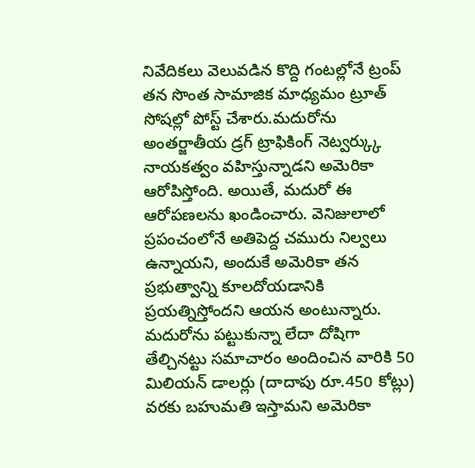నివేదికలు వెలువడిన కొద్ది గంటల్లోనే ట్రంప్ తన సొంత సామాజిక మాధ్యమం ట్రూత్ సోషల్లో పోస్ట్ చేశారు.మదురోను అంతర్జాతీయ డ్రగ్ ట్రాఫికింగ్ నెట్వర్క్కు నాయకత్వం వహిస్తున్నాడని అమెరికా ఆరోపిస్తోంది. అయితే, మదురో ఈ ఆరోపణలను ఖండించారు. వెనిజులాలో ప్రపంచంలోనే అతిపెద్ద చమురు నిల్వలు ఉన్నాయని, అందుకే అమెరికా తన ప్రభుత్వాన్ని కూలదోయడానికి ప్రయత్నిస్తోందని ఆయన అంటున్నారు.
మదురోను పట్టుకున్నా లేదా దోషిగా తేల్చినట్టు సమాచారం అందించిన వారికి 50 మిలియన్ డాలర్లు (దాదాపు రూ.450 కోట్లు) వరకు బహుమతి ఇస్తామని అమెరికా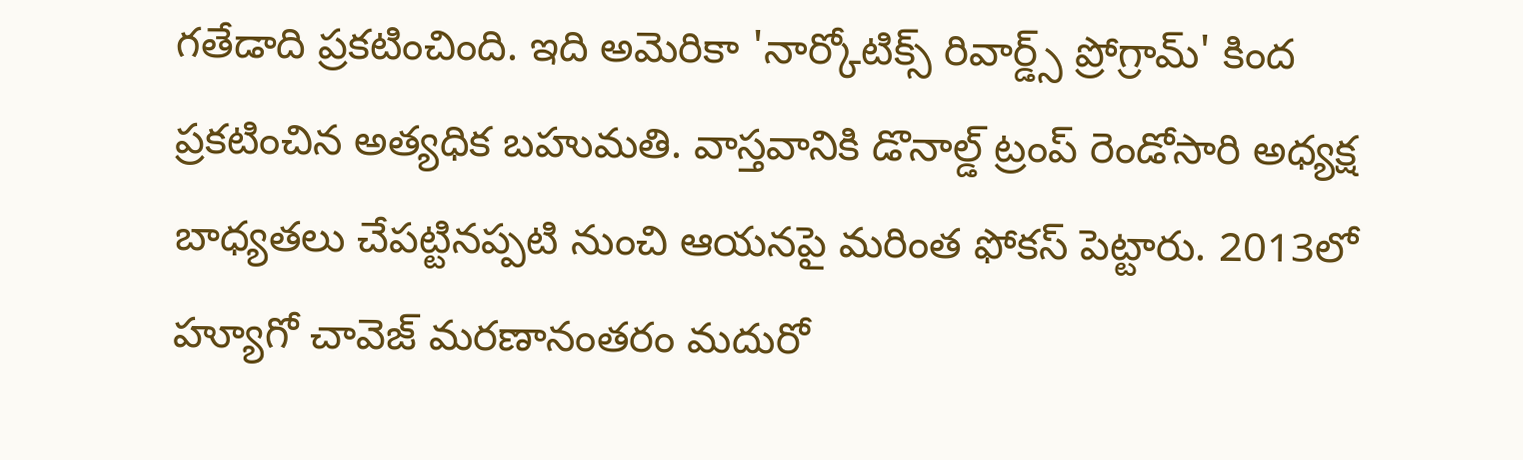గతేడాది ప్రకటించింది. ఇది అమెరికా 'నార్కోటిక్స్ రివార్డ్స్ ప్రోగ్రామ్' కింద ప్రకటించిన అత్యధిక బహుమతి. వాస్తవానికి డొనాల్డ్ ట్రంప్ రెండోసారి అధ్యక్ష బాధ్యతలు చేపట్టినప్పటి నుంచి ఆయనపై మరింత ఫోకస్ పెట్టారు. 2013లో హ్యూగో చావెజ్ మరణానంతరం మదురో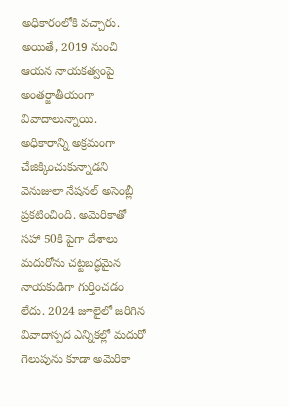అధికారంలోకి వచ్చారు. అయితే, 2019 నుంచి ఆయన నాయకత్వంపై అంతర్జాతీయంగా వివాదాలున్నాయి. అధికారాన్ని అక్రమంగా చేజిక్కించుకున్నాడని వెనుజులా నేషనల్ అసెంబ్లీ ప్రకటించింది. అమెరికాతో సహా 50కి పైగా దేశాలు మదురోను చట్టబద్ధమైన నాయకుడిగా గుర్తించడం లేదు. 2024 జూలైలో జరిగిన వివాదాస్పద ఎన్నికల్లో మదురో గెలుపును కూడా అమెరికా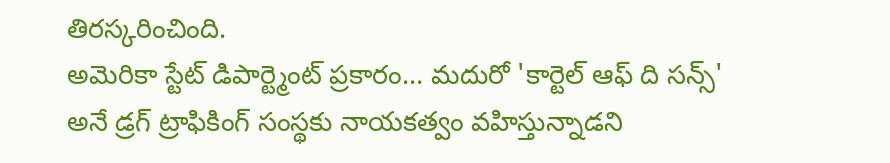తిరస్కరించింది.
అమెరికా స్టేట్ డిపార్ట్మెంట్ ప్రకారం... మదురో 'కార్టెల్ ఆఫ్ ది సన్స్' అనే డ్రగ్ ట్రాఫికింగ్ సంస్థకు నాయకత్వం వహిస్తున్నాడని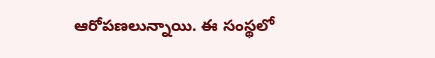ఆరోపణలున్నాయి. ఈ సంస్థలో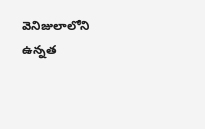వెనిజులాలోని ఉన్నత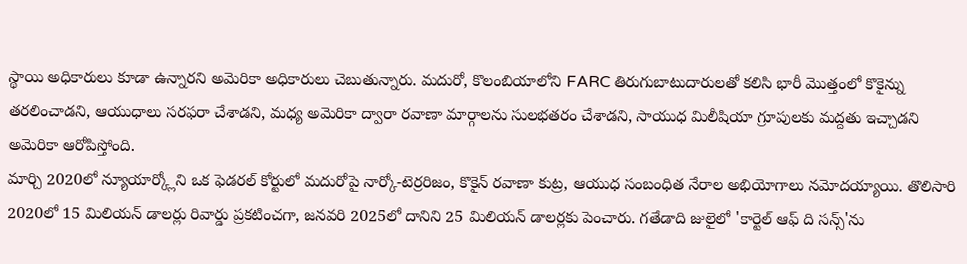స్థాయి అధికారులు కూడా ఉన్నారని అమెరికా అధికారులు చెబుతున్నారు. మదురో, కొలంబియాలోని FARC తిరుగుబాటుదారులతో కలిసి భారీ మొత్తంలో కొకైన్ను తరలించాడని, ఆయుధాలు సరఫరా చేశాడని, మధ్య అమెరికా ద్వారా రవాణా మార్గాలను సులభతరం చేశాడని, సాయుధ మిలీషియా గ్రూపులకు మద్దతు ఇచ్చాడని అమెరికా ఆరోపిస్తోంది.
మార్చి 2020లో న్యూయార్క్లోని ఒక ఫెడరల్ కోర్టులో మదురోపై నార్కో-టెర్రరిజం, కొకైన్ రవాణా కుట్ర, ఆయుధ సంబంధిత నేరాల అభియోగాలు నమోదయ్యాయి. తొలిసారి 2020లో 15 మిలియన్ డాలర్లు రివార్డు ప్రకటించగా, జనవరి 2025లో దానిని 25 మిలియన్ డాలర్లకు పెంచారు. గతేడాది జులైలో 'కార్టెల్ ఆఫ్ ది సన్స్'ను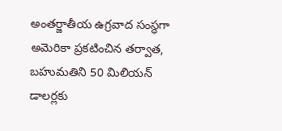అంతర్జాతీయ ఉగ్రవాద సంస్థగా అమెరికా ప్రకటించిన తర్వాత, బహుమతిని 50 మిలియన్ డాలర్లకు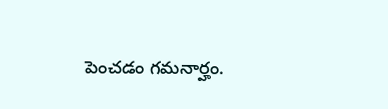పెంచడం గమనార్హం.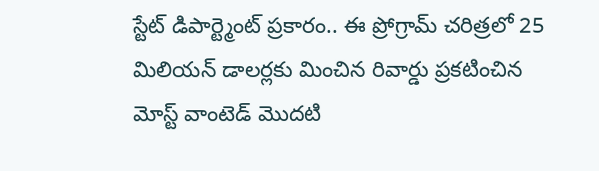స్టేట్ డిపార్ట్మెంట్ ప్రకారం.. ఈ ప్రోగ్రామ్ చరిత్రలో 25 మిలియన్ డాలర్లకు మించిన రివార్డు ప్రకటించిన మోస్ట్ వాంటెడ్ మొదటి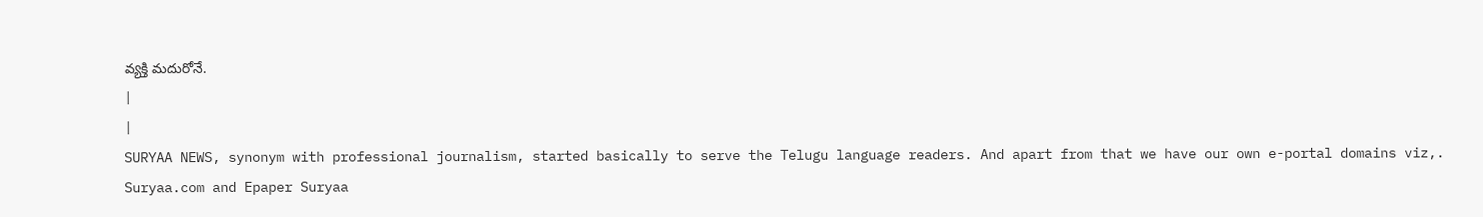వ్యక్తి మదురోనే.
|
|
SURYAA NEWS, synonym with professional journalism, started basically to serve the Telugu language readers. And apart from that we have our own e-portal domains viz,. Suryaa.com and Epaper Suryaa